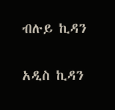ብሉይ ኪዳን

አዲስ ኪዳን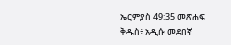ኤርምያስ 49:35 መጽሐፍ ቅዱስ፥ አዲሱ መደበኛ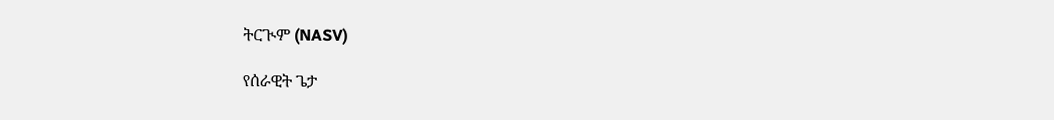ትርጒም (NASV)

የሰራዊት ጌታ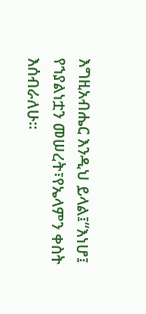እግዚአብሔር እንዲህ ይላል፤“እነሆ፤ የኀያልነቷን መሠረት፣የኤላምን ቀስት እሰብራለሁ።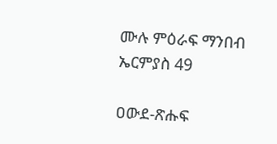ሙሉ ምዕራፍ ማንበብ ኤርምያስ 49

ዐውደ-ጽሑፍ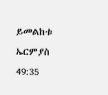ይመልከቱ ኤርምያስ 49:35